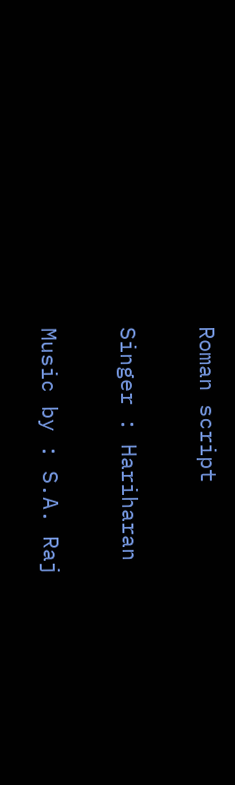Roman script

Singer : Hariharan

Music by : S.A. Raj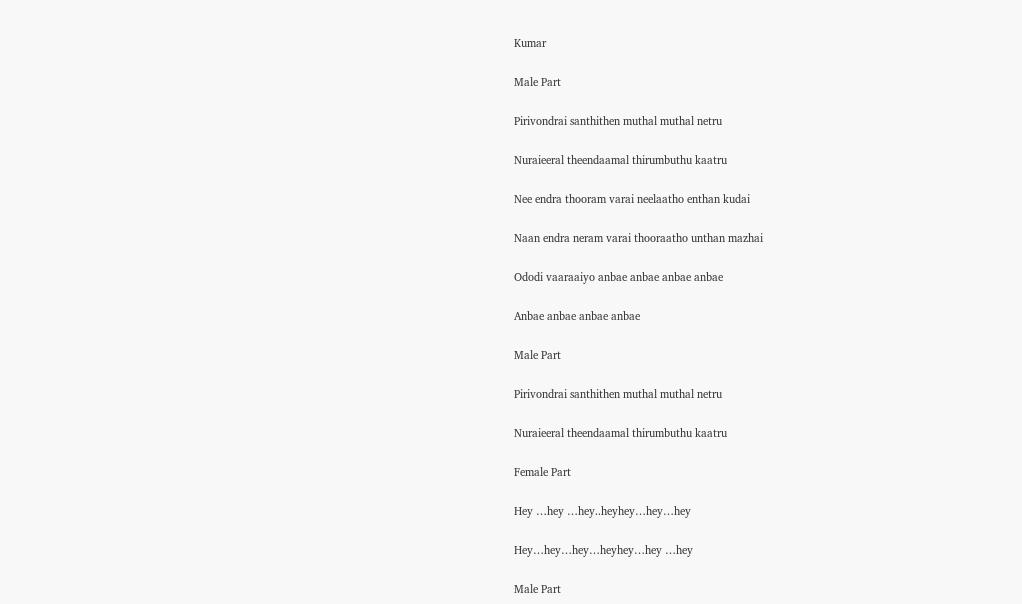Kumar

Male Part

Pirivondrai santhithen muthal muthal netru

Nuraieeral theendaamal thirumbuthu kaatru

Nee endra thooram varai neelaatho enthan kudai

Naan endra neram varai thooraatho unthan mazhai

Ododi vaaraaiyo anbae anbae anbae anbae

Anbae anbae anbae anbae

Male Part

Pirivondrai santhithen muthal muthal netru

Nuraieeral theendaamal thirumbuthu kaatru

Female Part

Hey …hey …hey..heyhey…hey…hey

Hey…hey…hey…heyhey…hey …hey

Male Part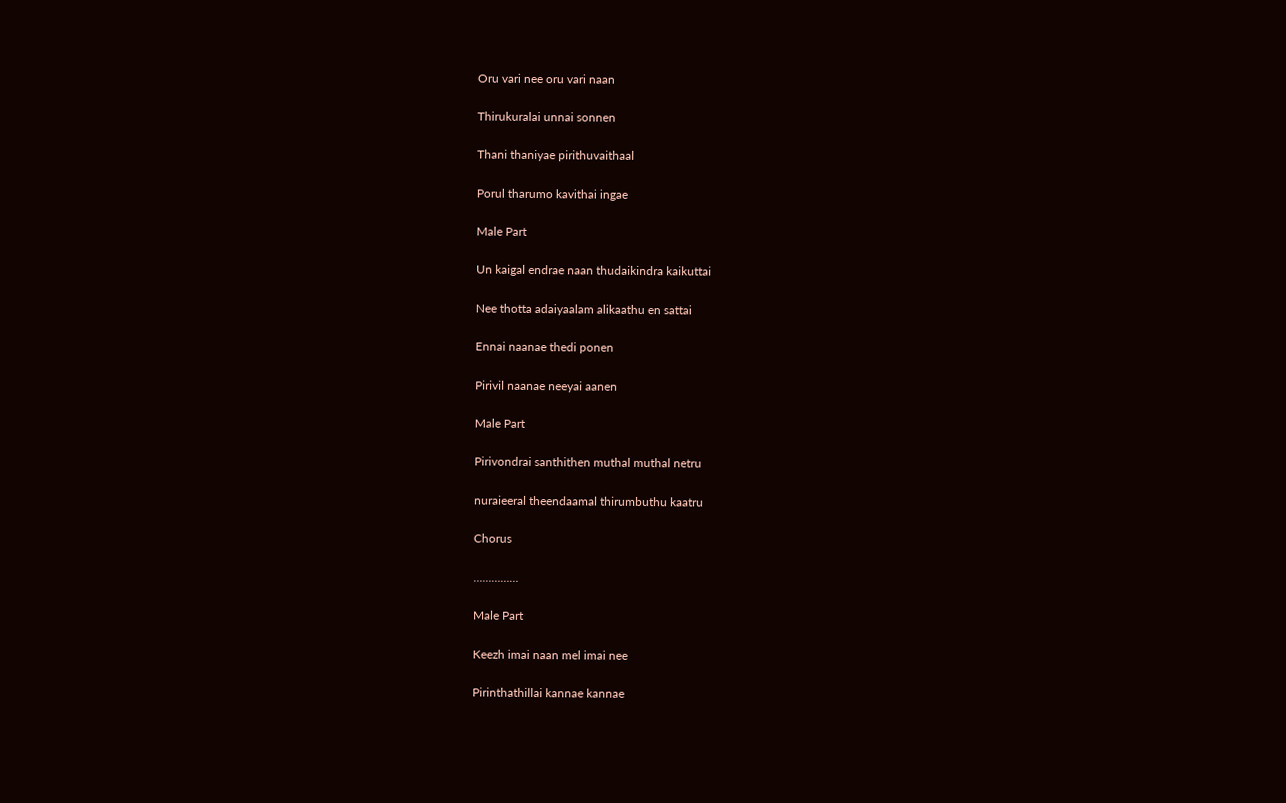Oru vari nee oru vari naan

Thirukuralai unnai sonnen

Thani thaniyae pirithuvaithaal

Porul tharumo kavithai ingae

Male Part

Un kaigal endrae naan thudaikindra kaikuttai

Nee thotta adaiyaalam alikaathu en sattai

Ennai naanae thedi ponen

Pirivil naanae neeyai aanen

Male Part

Pirivondrai santhithen muthal muthal netru

nuraieeral theendaamal thirumbuthu kaatru

Chorus

……………

Male Part

Keezh imai naan mel imai nee

Pirinthathillai kannae kannae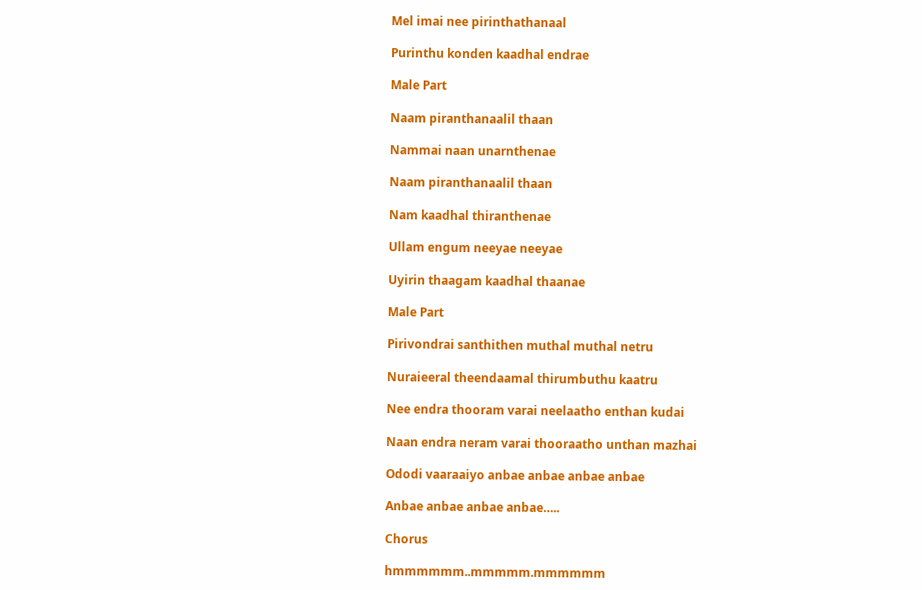Mel imai nee pirinthathanaal

Purinthu konden kaadhal endrae

Male Part

Naam piranthanaalil thaan

Nammai naan unarnthenae

Naam piranthanaalil thaan

Nam kaadhal thiranthenae

Ullam engum neeyae neeyae

Uyirin thaagam kaadhal thaanae

Male Part

Pirivondrai santhithen muthal muthal netru

Nuraieeral theendaamal thirumbuthu kaatru

Nee endra thooram varai neelaatho enthan kudai

Naan endra neram varai thooraatho unthan mazhai

Ododi vaaraaiyo anbae anbae anbae anbae

Anbae anbae anbae anbae…..

Chorus

hmmmmmm..mmmmm.mmmmmm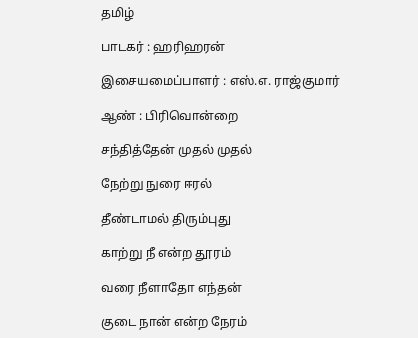தமிழ்

பாடகர் : ஹரிஹரன்

இசையமைப்பாளர் : எஸ்.எ. ராஜ்குமார்

ஆண் : பிரிவொன்றை

சந்தித்தேன் முதல் முதல்

நேற்று நுரை ஈரல்

தீண்டாமல் திரும்புது

காற்று நீ என்ற தூரம்

வரை நீளாதோ எந்தன்

குடை நான் என்ற நேரம்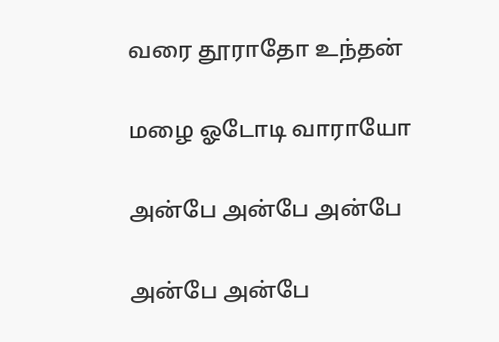வரை தூராதோ உந்தன்

மழை ஓடோடி வாராயோ

அன்பே அன்பே அன்பே

அன்பே அன்பே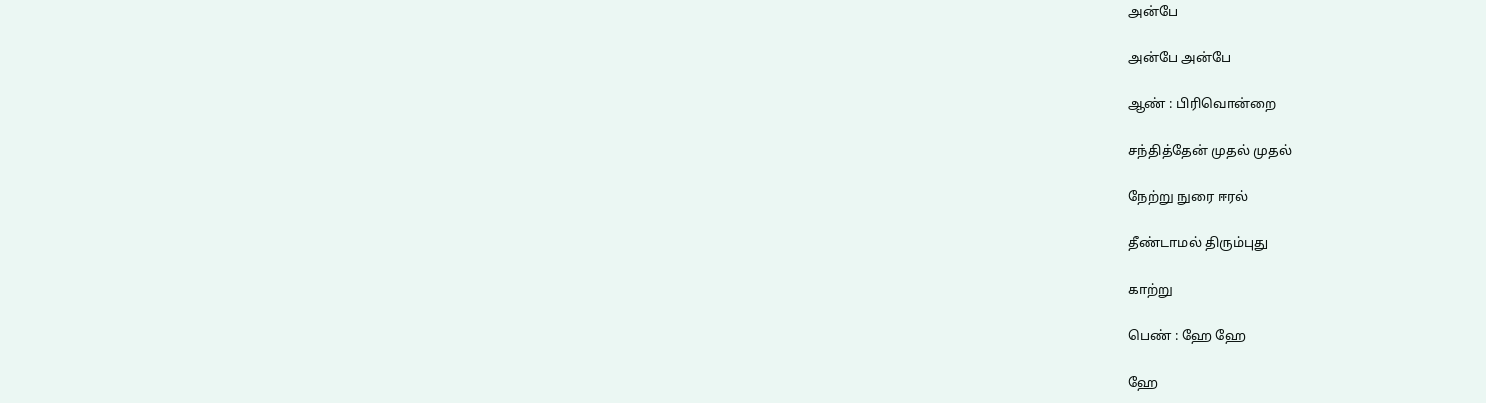அன்பே

அன்பே அன்பே

ஆண் : பிரிவொன்றை

சந்தித்தேன் முதல் முதல்

நேற்று நுரை ஈரல்

தீண்டாமல் திரும்புது

காற்று

பெண் : ஹே ஹே

ஹே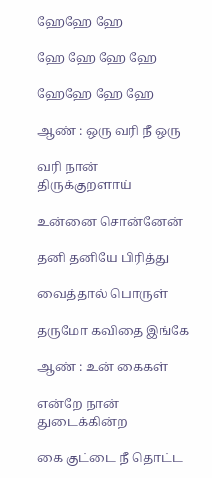ஹேஹே ஹே

ஹே ஹே ஹே ஹே

ஹேஹே ஹே ஹே

ஆண் : ஒரு வரி நீ ஒரு

வரி நான் திருக்குறளாய்

உன்னை சொன்னேன்

தனி தனியே பிரித்து

வைத்தால் பொருள்

தருமோ கவிதை இங்கே

ஆண் : உன் கைகள்

என்றே நான் துடைக்கின்ற

கை குட்டை நீ தொட்ட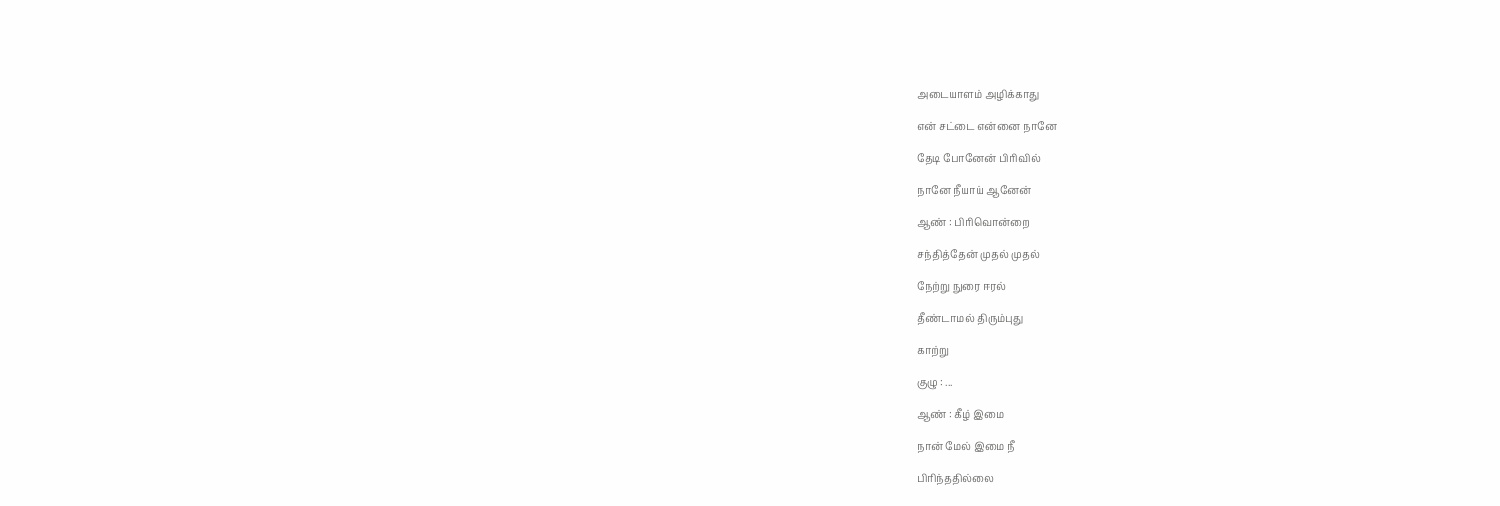அடையாளம் அழிக்காது

என் சட்டை என்னை நானே

தேடி போனேன் பிரிவில்

நானே நீயாய் ஆனேன்

ஆண் : பிரிவொன்றை

சந்தித்தேன் முதல் முதல்

நேற்று நுரை ஈரல்

தீண்டாமல் திரும்புது

காற்று

குழு : ...

ஆண் : கீழ் இமை

நான் மேல் இமை நீ

பிரிந்ததில்லை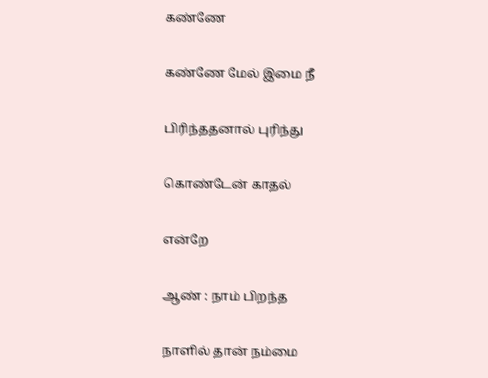கண்ணே

கண்ணே மேல் இமை நீ

பிரிந்ததனால் புரிந்து

கொண்டேன் காதல்

என்றே

ஆண் : நாம் பிறந்த

நாளில் தான் நம்மை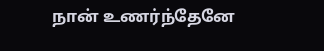நான் உணர்ந்தேனே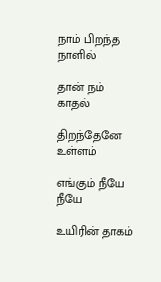நாம் பிறந்த நாளில்

தான் நம் காதல்

திறந்தேனே உள்ளம்

எங்கும் நீயே நீயே

உயிரின் தாகம்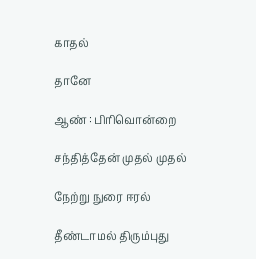காதல்

தானே

ஆண் : பிரிவொன்றை

சந்தித்தேன் முதல் முதல்

நேற்று நுரை ஈரல்

தீண்டாமல் திரும்புது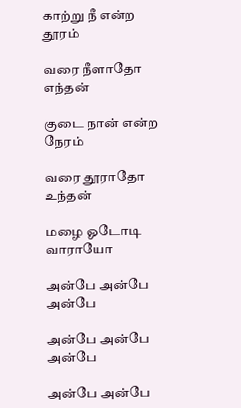காற்று நீ என்ற தூரம்

வரை நீளாதோ எந்தன்

குடை நான் என்ற நேரம்

வரை தூராதோ உந்தன்

மழை ஓடோடி வாராயோ

அன்பே அன்பே அன்பே

அன்பே அன்பே அன்பே

அன்பே அன்பே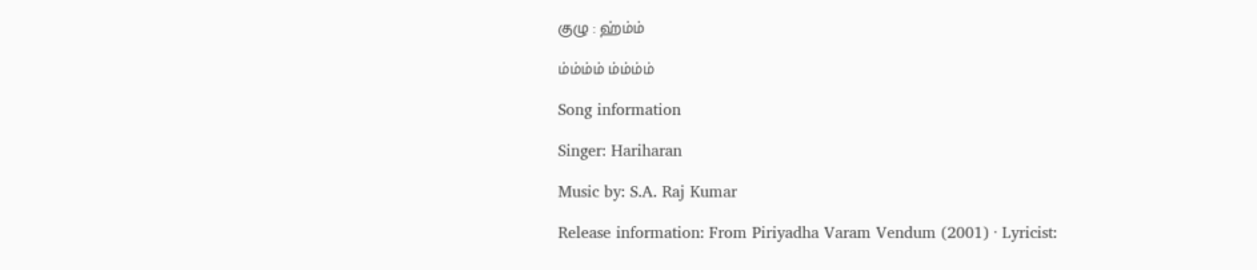குழு : ஹ்ம்ம்

ம்ம்ம்ம் ம்ம்ம்ம்

Song information

Singer: Hariharan

Music by: S.A. Raj Kumar

Release information: From Piriyadha Varam Vendum (2001) · Lyricist: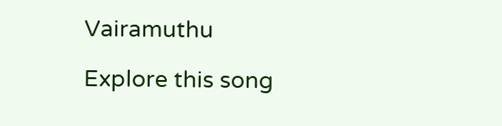Vairamuthu

Explore this song